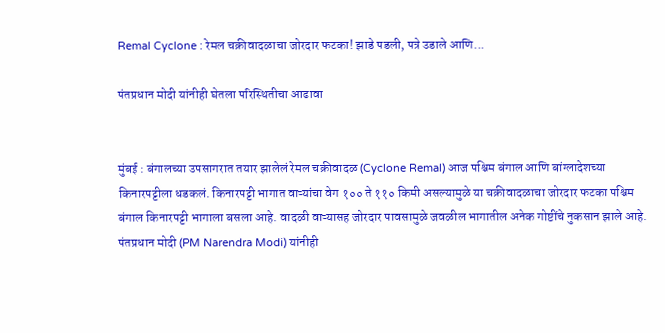Remal Cyclone : रेमल चक्रीवादळाचा जोरदार फटका! झाडे पडली, पत्रे उडाले आणि...

पंतप्रधान मोदी यांनीही घेतला परिस्थितीचा आढावा


मुंबई : बंगालच्या उपसागरात तयार झालेलं रेमल चक्रीवादळ (Cyclone Remal) आज पश्चिम बंगाल आणि बांग्लादेशच्या किनारपट्टीला धडकलं. किनारपट्टी भागात वाऱ्यांचा वेग १०० ते ११० किमी असल्यामुळे या चक्रीवादळाचा जोरदार फटका पश्चिम बंगाल किनारपट्टी भागाला बसला आहे. वादळी वाऱ्यासह जोरदार पावसामुळे जवळील भागातील अनेक गोष्टींचे नुकसान झाले आहे. पंतप्रधान मोदी (PM Narendra Modi) यांनीही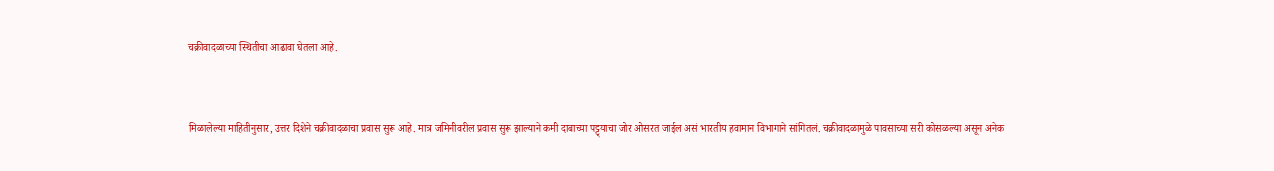चक्रीवादळाच्या स्थितीचा आढावा घेतला आहे.


मिळालेल्या माहितीनुसार, उत्तर दिशेने चक्रीवादळाचा प्रवास सुरू आहे. मात्र जमिनीवरील प्रवास सुरू झाल्याने कमी दाबाच्या पट्ट्याचा जोर ओसरत जाईल असं भारतीय हवामान विभागाने सांगितलं. चक्रीवादळामुळे पावसाच्या सरी कोसळल्या असून अनेक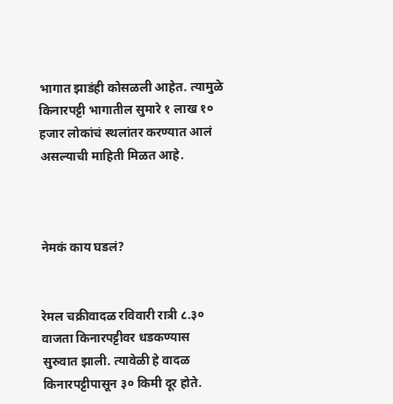भागात झाडंही कोसळली आहेत. त्यामुळे किनारपट्टी भागातील सुमारे १ लाख १० हजार लोकांचं स्थलांतर करण्यात आलं असल्याची माहिती मिळत आहे.



नेमकं काय घडलं?


रेमल चक्रीवादळ रविवारी रात्री ८.३० वाजता किनारपट्टीवर धडकण्यास सुरुवात झाली. त्यावेळी हे वादळ किनारपट्टीपासून ३० किमी दूर होते.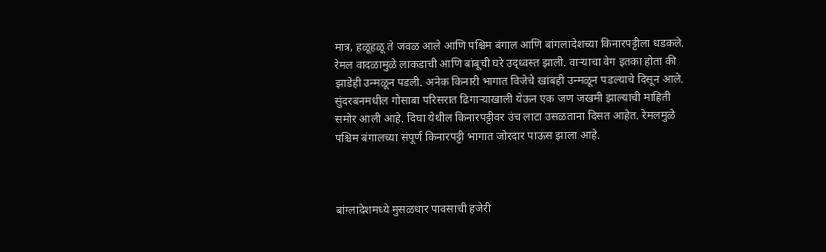मात्र, हळूहळू ते जवळ आले आणि पश्चिम बंगाल आणि बांगलादेशच्या किनारपट्टीला धडकले. रेमल वादळामुळे लाकडाची आणि बांबूची घरे उद्ध्वस्त झाली. वाऱ्याचा वेग इतका होता की झाडेही उन्मळून पडली. अनेक किनारी भागात विजेचे खांबही उन्मळून पडल्याचे दिसून आले. सुंदरबनमधील गोसाबा परिसरात ढिगाऱ्याखाली येऊन एक जण जखमी झाल्याची माहिती समोर आली आहे. दिघा येथील किनारपट्टीवर उंच लाटा उसळताना दिसत आहेत. रेमलमुळे पश्चिम बंगालच्या संपूर्ण किनारपट्टी भागात जोरदार पाऊस झाला आहे.



बांग्लादेशमध्ये मुसळधार पावसाची हजेरी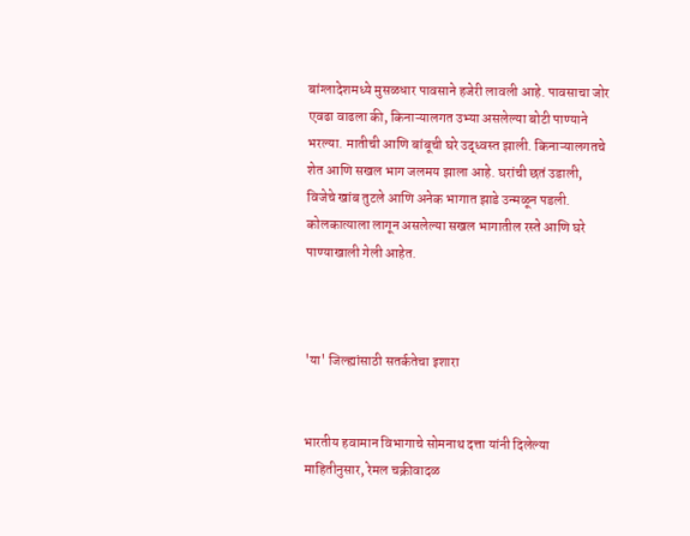बांग्लादेशमध्ये मुसळधार पावसाने हजेरी लावली आहे. पावसाचा जोर एवढा वाढला की, किनाऱ्यालगत उभ्या असलेल्या बोटी पाण्याने भरल्या. मातीची आणि बांबूची घरे उद्ध्वस्त झाली. किनाऱ्यालगतचे शेत आणि सखल भाग जलमय झाला आहे. घरांची छतं उडाली, विजेचे खांब तुटले आणि अनेक भागात झाडे उन्मळून पडली. कोलकात्याला लागून असलेल्या सखल भागातील रस्ते आणि घरे पाण्याखाली गेली आहेत.



'या' जिल्ह्यांसाठी सतर्कतेचा इशारा


भारतीय हवामान विभागाचे सोमनाथ दत्ता यांनी दिलेल्या माहितीनुसार, रेमल चक्रीवादळ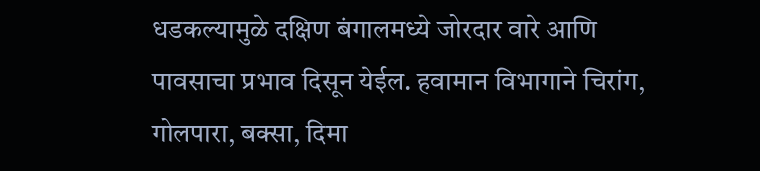धडकल्यामुळे दक्षिण बंगालमध्ये जोरदार वारे आणि पावसाचा प्रभाव दिसून येईल. हवामान विभागाने चिरांग, गोलपारा, बक्सा, दिमा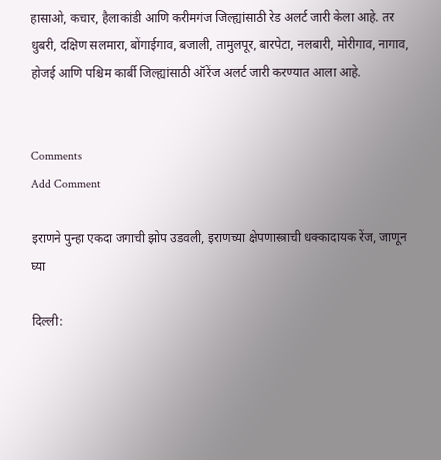हासाओ, कचार, हैलाकांडी आणि करीमगंज जिल्ह्यांसाठी रेड अलर्ट जारी केला आहे. तर धुबरी, दक्षिण सलमारा, बोंगाईगाव, बजाली, तामुलपूर, बारपेटा, नलबारी, मोरीगाव, नागाव, होजई आणि पश्चिम कार्बी जिल्ह्यांसाठी ऑरेंज अलर्ट जारी करण्यात आला आहे.


Comments
Add Comment

इराणने पुन्हा एकदा जगाची झोप उडवली, इराणच्या क्षेपणास्त्राची धक्कादायक रेंज, जाणून घ्या

दिल्ली: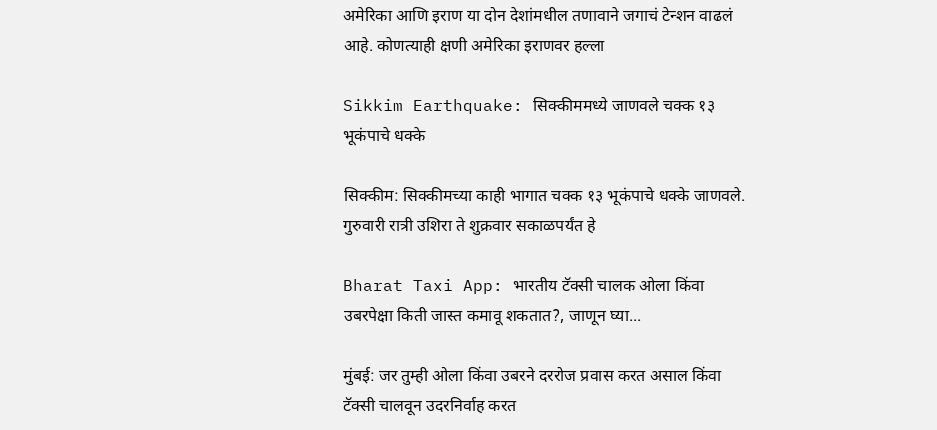अमेरिका आणि इराण या दोन देशांमधील तणावाने जगाचं टेन्शन वाढलं आहे. कोणत्याही क्षणी अमेरिका इराणवर हल्ला

Sikkim Earthquake: सिक्कीममध्ये जाणवले चक्क १३ भूकंपाचे धक्के

सिक्कीम: सिक्कीमच्या काही भागात चक्क १३ भूकंपाचे धक्के जाणवले. गुरुवारी रात्री उशिरा ते शुक्रवार सकाळपर्यंत हे

Bharat Taxi App: भारतीय टॅक्सी चालक ओला किंवा उबरपेक्षा किती जास्त कमावू शकतात?, जाणून घ्या...

मुंबई: जर तुम्ही ओला किंवा उबरने दररोज प्रवास करत असाल किंवा टॅक्सी चालवून उदरनिर्वाह करत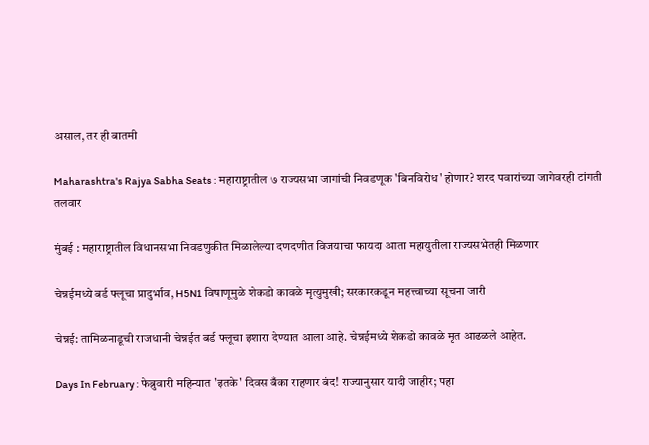असाल, तर ही बातमी

Maharashtra's Rajya Sabha Seats : महाराष्ट्रातील ७ राज्यसभा जागांची निवडणूक 'बिनविरोध' होणार? शरद पवारांच्या जागेवरही टांगती तलवार

मुंबई : महाराष्ट्रातील विधानसभा निवडणुकीत मिळालेल्या दणदणीत विजयाचा फायदा आता महायुतीला राज्यसभेतही मिळणार

चेन्नईमध्ये बर्ड फ्लूचा प्रादुर्भाव, H5N1 विषाणूमुळे शेकडो कावळे मृत्युमुखी; सरकारकडून महत्त्वाच्या सूचना जारी

चेन्नई: तामिळनाडूची राजधानी चेन्नईत बर्ड फ्लूचा इशारा देण्यात आला आहे. चेन्नईमध्ये शेकडो कावळे मृत आढळले आहेत.

Days In February : फेब्रुवारी महिन्यात 'इतके' दिवस बँका राहणार बंद! राज्यानुसार यादी जाहीर; पहा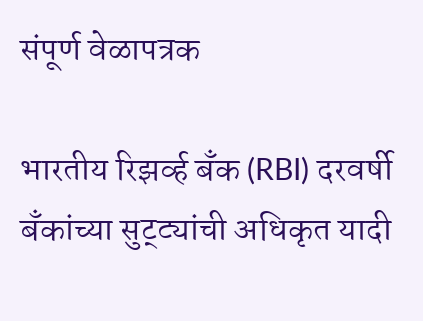संपूर्ण वेळापत्रक

भारतीय रिझर्व्ह बँक (RBI) दरवर्षी बँकांच्या सुट्ट्यांची अधिकृत यादी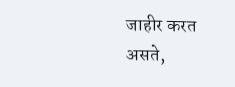जाहीर करत असते,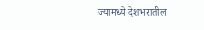ज्यामध्ये देशभरातील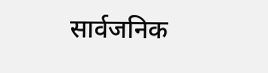सार्वजनिक